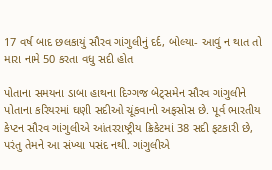17 વર્ષ બાદ છલકાયું સૌરવ ગાંગુલીનું દર્દ, બોલ્યા- આવું ન થાત તો મારા નામે 50 કરતા વધુ સદી હોત

પોતાના સમયના ડાબા હાથના દિગ્ગજ બેટ્સમેન સૌરવ ગાંગુલીને પોતાના કરિયરમાં ઘણી સદીઓ ચૂંકવાનો અફસોસ છે. પૂર્વ ભારતીય કેપ્ટન સૌરવ ગાંગુલીએ આંતરરાષ્ટ્રીય ક્રિકેટમાં 38 સદી ફટકારી છે, પરંતુ તેમને આ સંખ્યા પસંદ નથી. ગાંગુલીએ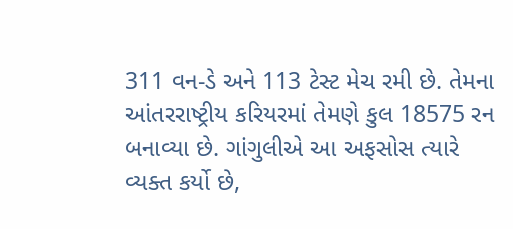311 વન-ડે અને 113 ટેસ્ટ મેચ રમી છે. તેમના આંતરરાષ્ટ્રીય કરિયરમાં તેમણે કુલ 18575 રન બનાવ્યા છે. ગાંગુલીએ આ અફસોસ ત્યારે વ્યક્ત કર્યો છે,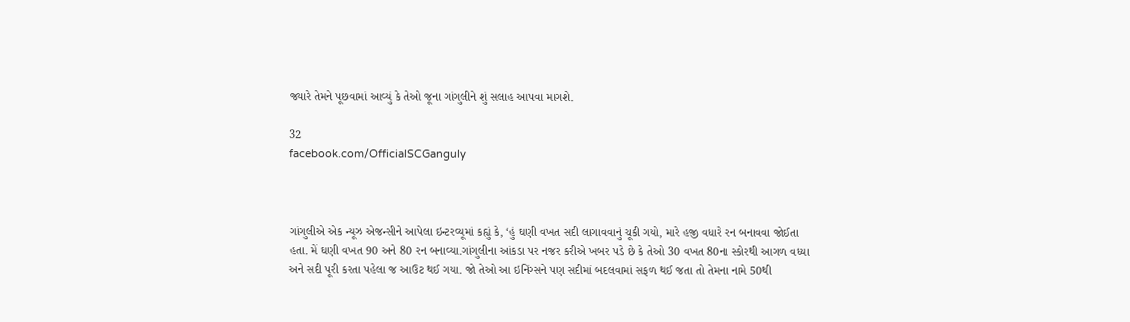જ્યારે તેમને પૂછવામાં આવ્યું કે તેઓ જૂના ગાંગુલીને શું સલાહ આપવા માગશે.

32
facebook.com/OfficialSCGanguly



ગાંગુલીએ એક ન્યૂઝ એજન્સીને આપેલા ઇન્ટરવ્યૂમાં કહ્યું કે, ‘હું ઘણી વખત સદી લાગાવવાનું ચૂકી ગયો, મારે હજી વધારે રન બનાવવા જોઈતા હતા. મેં ઘણી વખત 90 અને 80 રન બનાવ્યા.ગાંગુલીના આંકડા પર નજર કરીએ ખબર પડે છે કે તેઓ 30 વખત 80ના સ્કોરથી આગળ વધ્યા અને સદી પૂરી કરતા પહેલા જ આઉટ થઈ ગયા. જો તેઓ આ ઇનિંગ્સને પણ સદીમાં બદલવામાં સફળ થઈ જતા તો તેમના નામે 50થી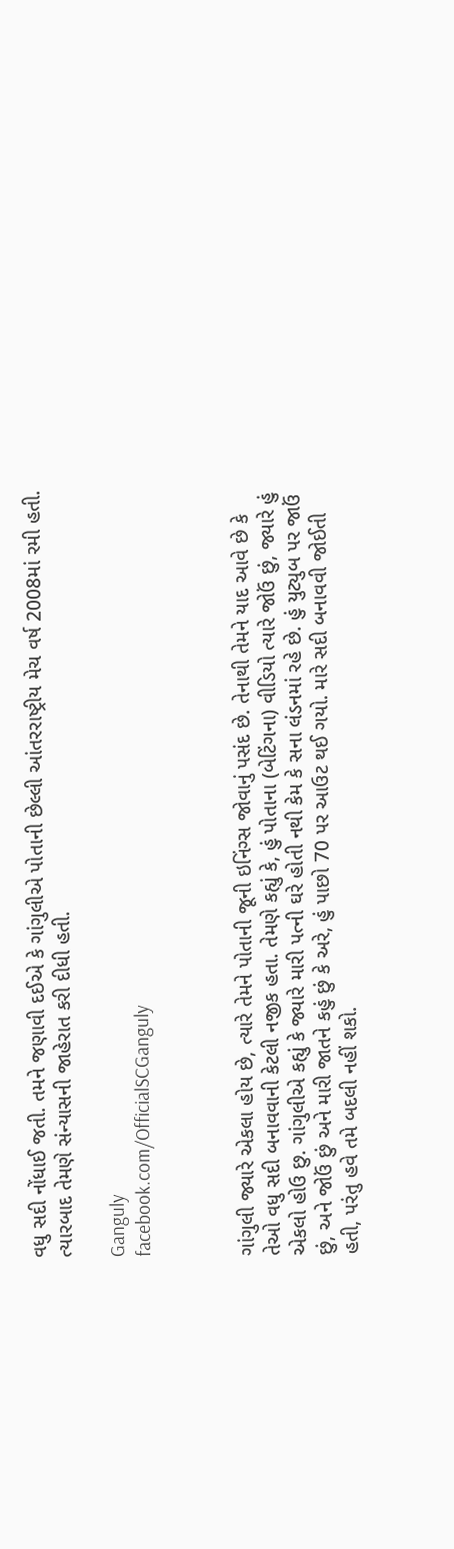વધુ સદી નોંધાઈ જતી. તમને જણાવી દઈએ કે ગાંગુલીએ પોતાની છેલ્લી આંતરરાષ્ટ્રીય મેચ વર્ષ 2008માં રમી હતી. ત્યારબાદ તેમણે સંન્યાસની જાહેરાત કરી દીધી હતી.

Ganguly
facebook.com/OfficialSCGanguly



ગાંગુલી જ્યારે એકલા હોય છે, ત્યારે તેમને પોતાની જૂની ઇનિંગ્સ જોવાનું પસંદ છે. તેનાથી તેમને યાદ આવે છે કે તેઓ વધુ સદી બનાવવાની કેટલી નજીક હતા. તેમણે કહ્યું કે, હું પોતાના (બેટિંગના) વીડિયો ત્યારે જોઉં છું, જ્યારે હું એકલો હોઉ છુ. ગાંગુલીએ કહ્યું કે જ્યારે મારી પત્ની ઘરે હોતી નથી કેમ કે સના લંડનમાં રહે છે. હું યુટ્યુબ પર જાઉં છું, અને જોઉં છું અને મારી જાતને કહું છું કે અરે, હું પાછો 70 પર આઉટ થઈ ગયો. મારે સદી બનાવવી જોઈતી હતી, પરંતુ હવે તમે બદલી નહીં શકો.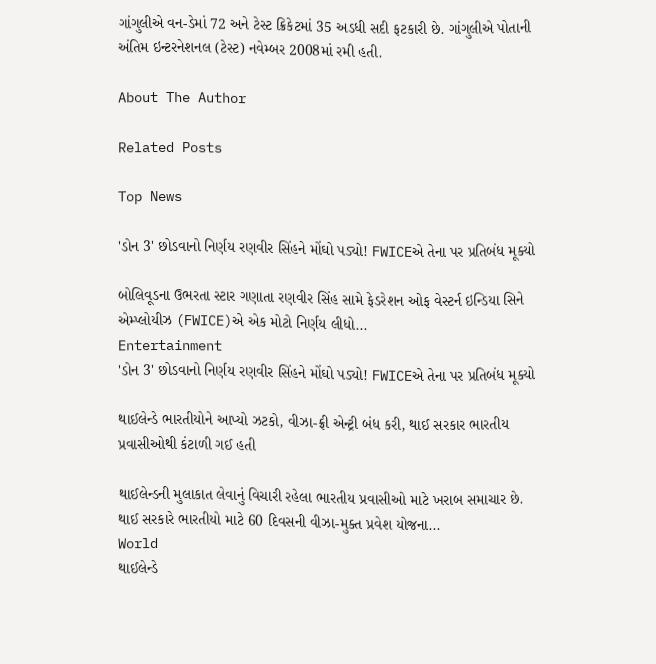ગાંગુલીએ વન-ડેમાં 72 અને ટેસ્ટ ક્રિકેટમાં 35 અડધી સદી ફટકારી છે. ગાંગુલીએ પોતાની અંતિમ ઇન્ટરનેશનલ (ટેસ્ટ) નવેમ્બર 2008માં રમી હતી.

About The Author

Related Posts

Top News

'ડોન 3' છોડવાનો નિર્ણય રણવીર સિંહને મોંઘો પડ્યો! FWICEએ તેના પર પ્રતિબંધ મૂક્યો

બોલિવૂડના ઉભરતા સ્ટાર ગણાતા રણવીર સિંહ સામે ફેડરેશન ઓફ વેસ્ટર્ન ઇન્ડિયા સિને એમ્પ્લોયીઝ (FWICE)એ એક મોટો નિર્ણય લીધો...
Entertainment
'ડોન 3' છોડવાનો નિર્ણય રણવીર સિંહને મોંઘો પડ્યો! FWICEએ તેના પર પ્રતિબંધ મૂક્યો

થાઈલેન્ડે ભારતીયોને આપ્યો ઝટકો, વીઝા-ફ્રી એન્ટ્રી બંધ કરી, થાઈ સરકાર ભારતીય પ્રવાસીઓથી કંટાળી ગઈ હતી

થાઈલેન્ડની મુલાકાત લેવાનું વિચારી રહેલા ભારતીય પ્રવાસીઓ માટે ખરાબ સમાચાર છે. થાઈ સરકારે ભારતીયો માટે 60 દિવસની વીઝા-મુક્ત પ્રવેશ યોજના...
World
થાઈલેન્ડે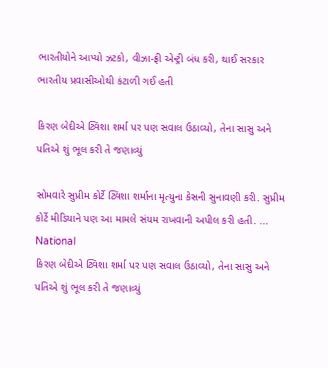ભારતીયોને આપ્યો ઝટકો, વીઝા-ફ્રી એન્ટ્રી બંધ કરી, થાઈ સરકાર ભારતીય પ્રવાસીઓથી કંટાળી ગઈ હતી

કિરણ બેદીએ ટ્વિશા શર્મા પર પણ સવાલ ઉઠાવ્યો, તેના સાસુ અને પતિએ શું ભૂલ કરી તે જણાવ્યું

સોમવારે સુપ્રીમ કોર્ટે ટ્વિશા શર્માના મૃત્યુના કેસની સુનાવણી કરી. સુપ્રીમ કોર્ટે મીડિયાને પણ આ મામલે સંયમ રાખવાની અપીલ કરી હતી. ...
National
કિરણ બેદીએ ટ્વિશા શર્મા પર પણ સવાલ ઉઠાવ્યો, તેના સાસુ અને પતિએ શું ભૂલ કરી તે જણાવ્યું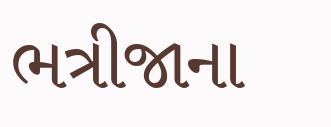ભત્રીજાના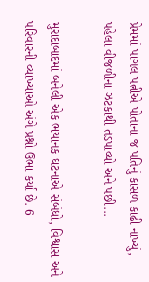પ્રેમમાં પાગલ પત્નીએ પોતાના જ પતિનું કાસળ કાઢી નાખ્યું, પહેલા વીજળીના ઝટકાથી તડપાવ્યો અને પછી...

મુરાદાબાદમાં બનેલી એક ભયાનક ઘટનાએ સંબંધો, વિશ્વાસ અને પરિવારની વ્યાખ્યાઓ અંગે પ્રશ્નો ઉભા કર્યા છે. 6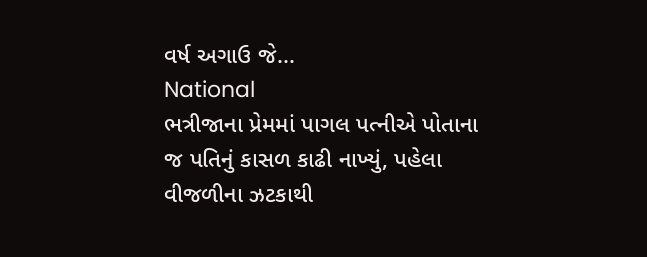વર્ષ અગાઉ જે...
National
ભત્રીજાના પ્રેમમાં પાગલ પત્નીએ પોતાના જ પતિનું કાસળ કાઢી નાખ્યું, પહેલા વીજળીના ઝટકાથી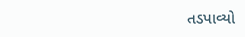તડપાવ્યો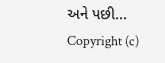અને પછી...
Copyright (c)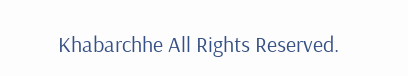Khabarchhe All Rights Reserved.